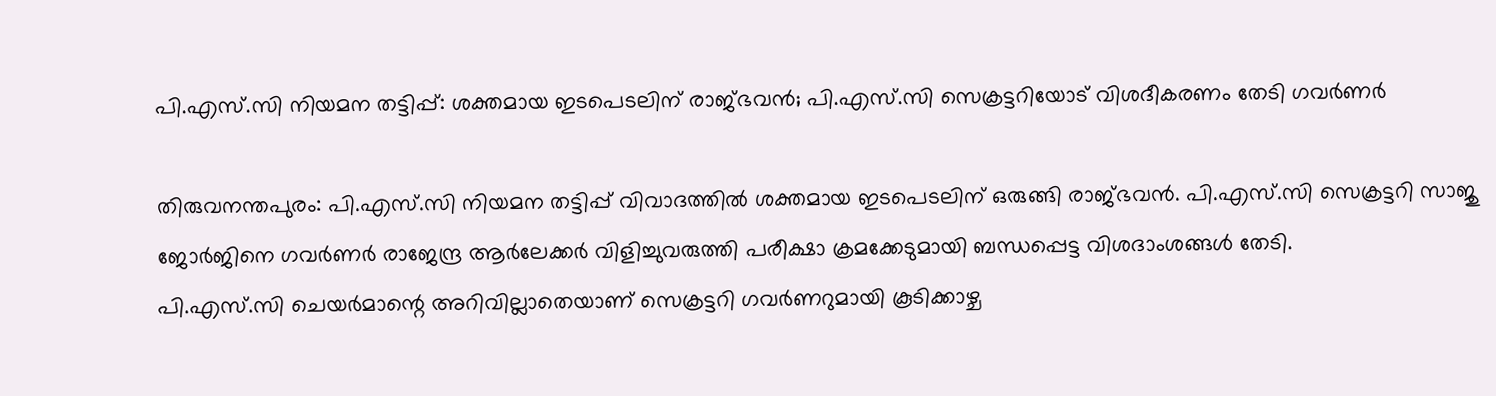പി.എസ്.സി നിയമന തട്ടിപ്പ്: ശക്തമായ ഇടപെടലിന് രാജ്ഭവൻ; പി.എസ്.സി സെക്രട്ടറിയോട് വിശദീകരണം തേടി ഗവർണർ

തിരുവനന്തപുരം: പി.എസ്.സി നിയമന തട്ടിപ്പ് വിവാദത്തിൽ ശക്തമായ ഇടപെടലിന് ഒരുങ്ങി രാജ്ഭവൻ. പി.എസ്.സി സെക്രട്ടറി സാജു ജോർജിനെ ഗവർണർ രാജേന്ദ്ര ആർലേക്കർ വിളിച്ചുവരുത്തി പരീക്ഷാ ക്രമക്കേടുമായി ബന്ധപ്പെട്ട വിശദാംശങ്ങൾ തേടി.
പി.എസ്.സി ചെയർമാന്റെ അറിവില്ലാതെയാണ് സെക്രട്ടറി ഗവർണറുമായി കൂടിക്കാഴ്ച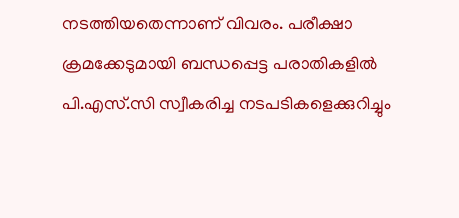നടത്തിയതെന്നാണ് വിവരം. പരീക്ഷാ ക്രമക്കേടുമായി ബന്ധപ്പെട്ട പരാതികളിൽ പി.എസ്.സി സ്വീകരിച്ച നടപടികളെക്കുറിച്ചും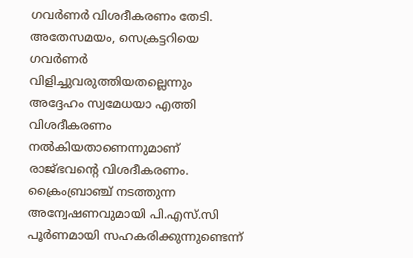ഗവർണർ വിശദീകരണം തേടി.
അതേസമയം, സെക്രട്ടറിയെ ഗവർണർ വിളിച്ചുവരുത്തിയതല്ലെന്നും അദ്ദേഹം സ്വമേധയാ എത്തി വിശദീകരണം നൽകിയതാണെന്നുമാണ് രാജ്ഭവന്റെ വിശദീകരണം.
ക്രൈംബ്രാഞ്ച് നടത്തുന്ന അന്വേഷണവുമായി പി.എസ്.സി പൂർണമായി സഹകരിക്കുന്നുണ്ടെന്ന്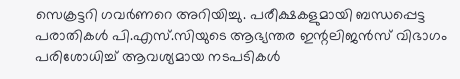സെക്രട്ടറി ഗവർണറെ അറിയിച്ചു. പരീക്ഷകളുമായി ബന്ധപ്പെട്ട പരാതികൾ പി.എസ്.സിയുടെ ആഭ്യന്തര ഇന്റലിജൻസ് വിഭാഗം പരിശോധിച്ച് ആവശ്യമായ നടപടികൾ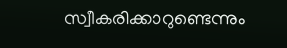സ്വീകരിക്കാറുണ്ടെന്നും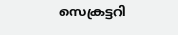സെക്രട്ടറി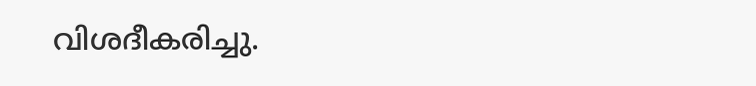വിശദീകരിച്ചു.